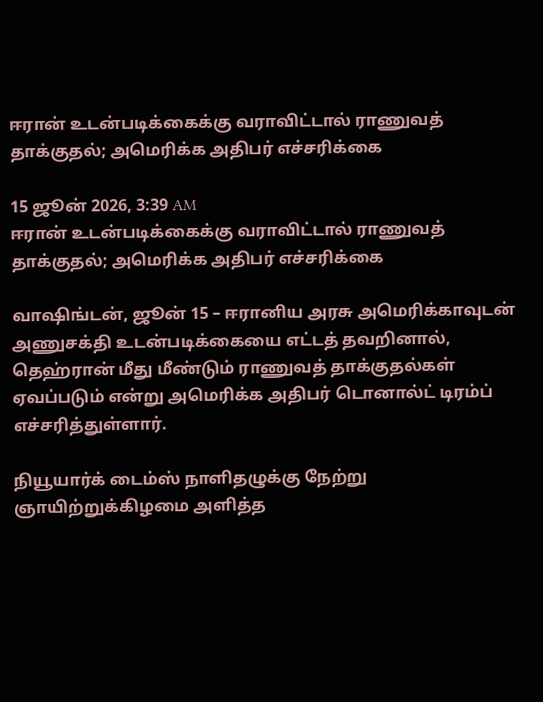ஈரான் உடன்படிக்கைக்கு வராவிட்டால் ராணுவத் தாக்குதல்; அமெரிக்க அதிபர் எச்சரிக்கை

15 ஜூன் 2026, 3:39 AM
ஈரான் உடன்படிக்கைக்கு வராவிட்டால் ராணுவத் தாக்குதல்; அமெரிக்க அதிபர் எச்சரிக்கை

வாஷிங்டன், ஜூன் 15 – ஈரானிய அரசு அமெரிக்காவுடன் அணுசக்தி உடன்படிக்கையை எட்டத் தவறினால், தெஹ்ரான் மீது மீண்டும் ராணுவத் தாக்குதல்கள் ஏவப்படும் என்று அமெரிக்க அதிபர் டொனால்ட் டிரம்ப் எச்சரித்துள்ளார்.

நியூயார்க் டைம்ஸ் நாளிதழுக்கு நேற்று ஞாயிற்றுக்கிழமை அளித்த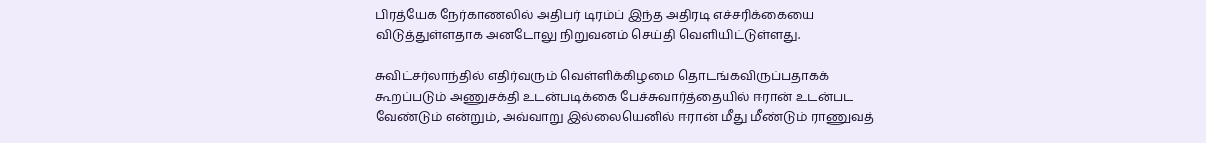பிரத்யேக நேர்காணலில் அதிபர் டிரம்ப் இந்த அதிரடி எச்சரிக்கையை விடுத்துள்ளதாக அனடோலு நிறுவனம் செய்தி வெளியிட்டுள்ளது.

சுவிட்சர்லாந்தில் எதிர்வரும் வெள்ளிக்கிழமை தொடங்கவிருப்பதாகக் கூறப்படும் அணுசக்தி உடன்படிக்கை பேச்சுவார்த்தையில் ஈரான் உடன்பட வேண்டும் என்றும், அவ்வாறு இல்லையெனில் ஈரான் மீது மீண்டும் ராணுவத்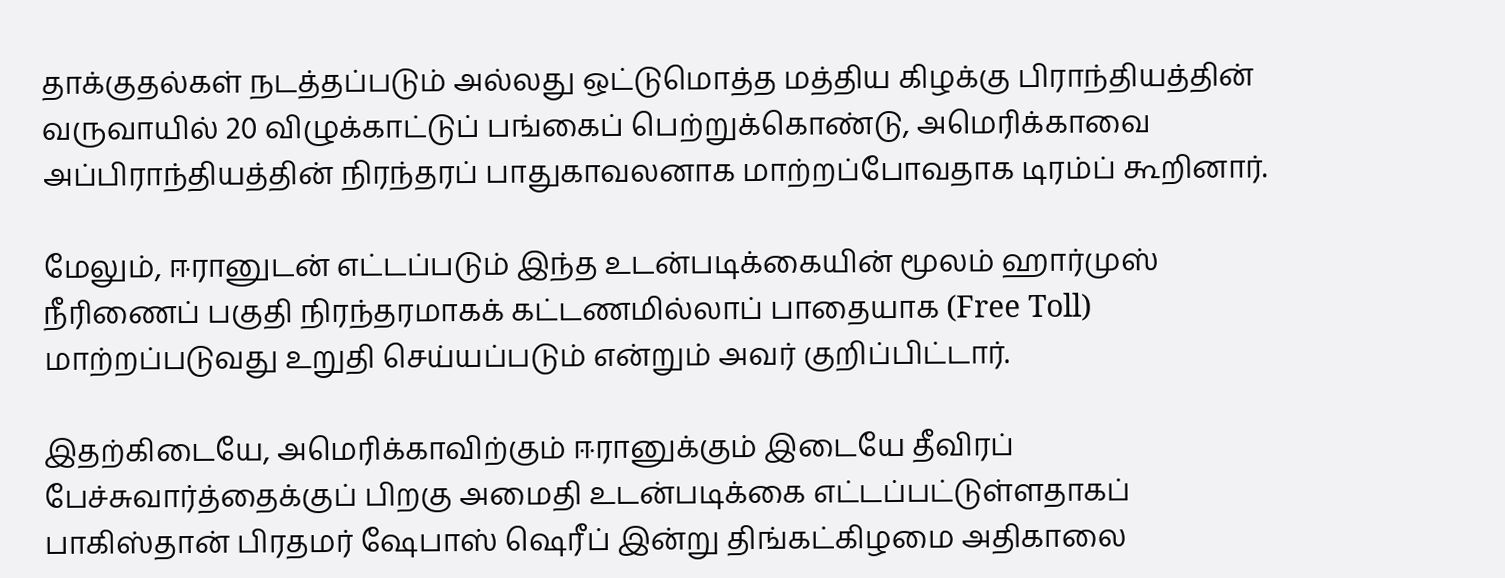தாக்குதல்கள் நடத்தப்படும் அல்லது ஒட்டுமொத்த மத்திய கிழக்கு பிராந்தியத்தின் வருவாயில் 20 விழுக்காட்டுப் பங்கைப் பெற்றுக்கொண்டு, அமெரிக்காவை அப்பிராந்தியத்தின் நிரந்தரப் பாதுகாவலனாக மாற்றப்போவதாக டிரம்ப் கூறினார்.

மேலும், ஈரானுடன் எட்டப்படும் இந்த உடன்படிக்கையின் மூலம் ஹார்முஸ் நீரிணைப் பகுதி நிரந்தரமாகக் கட்டணமில்லாப் பாதையாக (Free Toll) மாற்றப்படுவது உறுதி செய்யப்படும் என்றும் அவர் குறிப்பிட்டார்.

இதற்கிடையே, அமெரிக்காவிற்கும் ஈரானுக்கும் இடையே தீவிரப் பேச்சுவார்த்தைக்குப் பிறகு அமைதி உடன்படிக்கை எட்டப்பட்டுள்ளதாகப் பாகிஸ்தான் பிரதமர் ஷேபாஸ் ஷெரீப் இன்று திங்கட்கிழமை அதிகாலை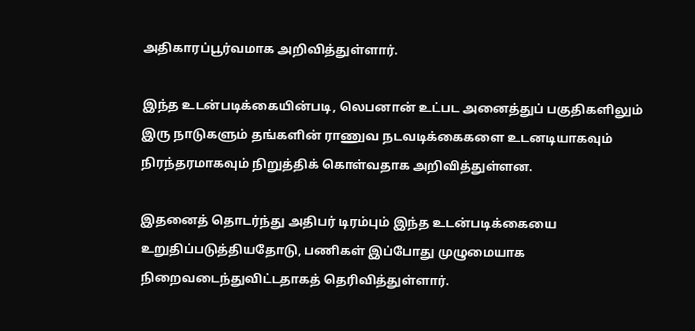அதிகாரப்பூர்வமாக அறிவித்துள்ளார்.

இந்த உடன்படிக்கையின்படி, லெபனான் உட்பட அனைத்துப் பகுதிகளிலும் இரு நாடுகளும் தங்களின் ராணுவ நடவடிக்கைகளை உடனடியாகவும் நிரந்தரமாகவும் நிறுத்திக் கொள்வதாக அறிவித்துள்ளன.

இதனைத் தொடர்ந்து அதிபர் டிரம்பும் இந்த உடன்படிக்கையை உறுதிப்படுத்தியதோடு, பணிகள் இப்போது முழுமையாக நிறைவடைந்துவிட்டதாகத் தெரிவித்துள்ளார்.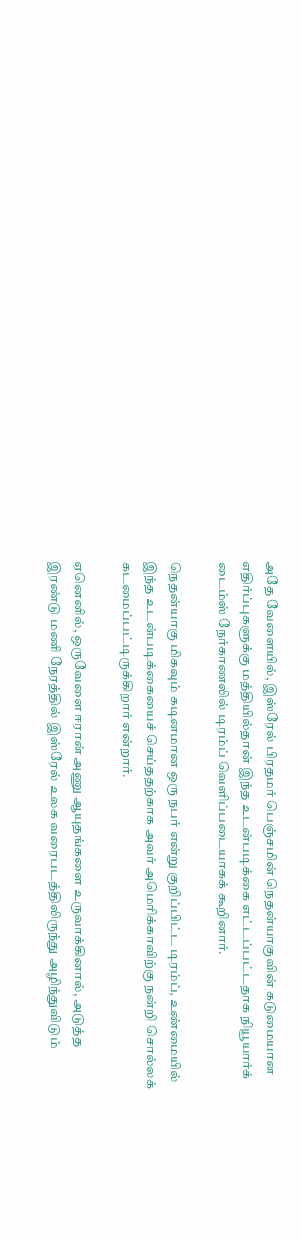அதே வேளையில், இஸ்ரேல் பிரதமர் பெஞ்சமின் நெதன்யாகுவின் கடுமையான எதிர்ப்புகளுக்கு மத்தியில்தான் இந்த உடன்படிக்கை எட்டப்பட்டதாக நியூயார்க் டைம்ஸ் நேர்காணலில் டிரம்ப் வெளிப்படையாகக் கூறினார்.

நெதன்யாகு மிகவும் கடினமான ஒரு நபர் என்று குறிப்பிட்ட டிரம்ப், உண்மையில் இந்த உடன்படிக்கையைச் செய்ததற்காக அவர் அமெரிக்காவிற்கு நன்றி சொல்லக் கடமைப்பட்டிருக்கிறார் என்றார்.

ஏனெனில், ஒருவேளை ஈரான் அணு ஆயுதங்களை உருவாக்கினால், அடுத்த இரண்டு மணி நேரத்தில் இஸ்ரேல் உலக வரைபடத்திலிருந்து அழிந்துவிடும்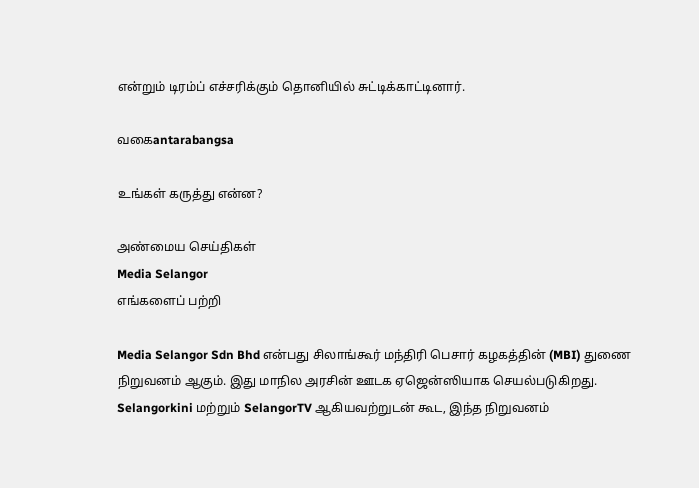என்றும் டிரம்ப் எச்சரிக்கும் தொனியில் சுட்டிக்காட்டினார்.

வகைantarabangsa

உங்கள் கருத்து என்ன?

அண்மைய செய்திகள்
Media Selangor
எங்களைப் பற்றி

Media Selangor Sdn Bhd என்பது சிலாங்கூர் மந்திரி பெசார் கழகத்தின் (MBI) துணை நிறுவனம் ஆகும். இது மாநில அரசின் ஊடக ஏஜென்ஸியாக செயல்படுகிறது. Selangorkini மற்றும் SelangorTV ஆகியவற்றுடன் கூட, இந்த நிறுவனம்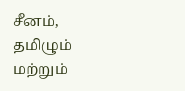சீனம், தமிழும் மற்றும்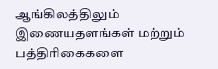ஆங்கிலத்திலும் இணையதளங்கள் மற்றும் பத்திரிகைகளை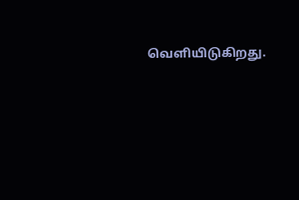வெளியிடுகிறது.